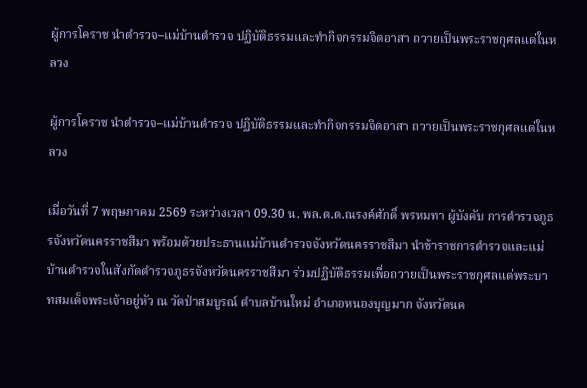ผู้การโคราช นำตำรวจ–แม่บ้านตำรวจ ปฏิบัติธรรมและทำกิจกรรมจิตอาสา ถวายเป็นพระราชกุศลแด่ในหลวง

ผู้การโคราช นำตำรวจ–แม่บ้านตำรวจ ปฏิบัติธรรมและทำกิจกรรมจิตอาสา ถวายเป็นพระราชกุศลแด่ในหลวง

เมื่อวันที่ 7 พฤษภาคม 2569 ระหว่างเวลา 09.30 น. พล.ต.ต.ณรงค์ศักดิ์ พรหมทา ผู้บังคับ การตำรวจภูธรจังหวัดนครราชสีมา พร้อมด้วยประธานแม่บ้านตำรวจจังหวัดนครราชสีมา นำข้าราชการตำรวจและแม่บ้านตำรวจในสังกัดตำรวจภูธรจังหวัดนครราชสีมา ร่วมปฏิบัติธรรมเพื่อถวายเป็นพระราชกุศลแด่พระบาทสมเด็จพระเจ้าอยู่หัว ณ วัดป่าสมบูรณ์ ตำบลบ้านใหม่ อำเภอหนองบุญมาก จังหวัดนค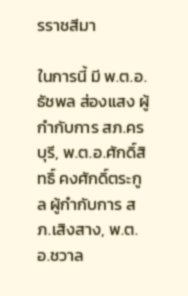รราชสีมา

ในการนี้ มี พ.ต.อ.ธัชพล ส่องแสง ผู้กำกับการ สภ.ครบุรี, พ.ต.อ.ศักดิ์สิทธิ์ คงศักดิ์ตระกูล ผู้กำกับการ สภ.เสิงสาง, พ.ต.อ.ชวาล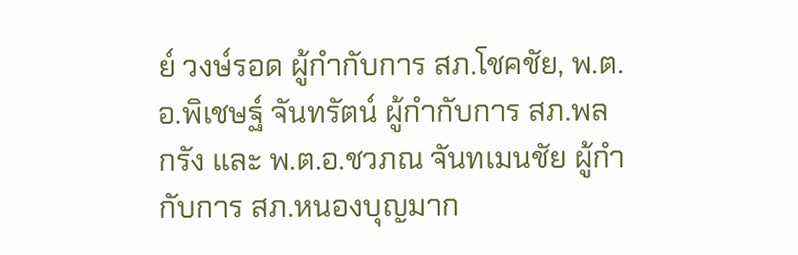ย์ วงษ์รอด ผู้กำกับการ สภ.โชคชัย, พ.ต.อ.พิเชษฐ์ จันทรัตน์ ผู้กำกับการ สภ.พลกรัง และ พ.ต.อ.ชวภณ จันทเมนชัย ผู้กำกับการ สภ.หนองบุญมาก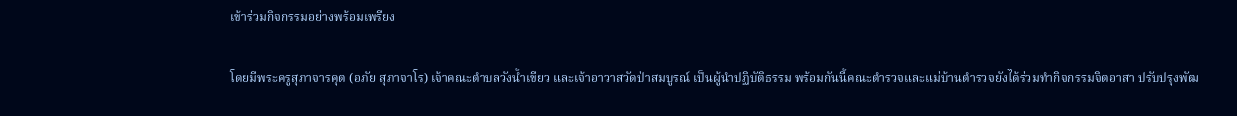เข้าร่วมกิจกรรมอย่างพร้อมเพรียง

โดยมีพระครูสุภาจารคุต (อภัย สุภาจาโร) เจ้าคณะตำบลวังน้ำเขียว และเจ้าอาวาสวัดป่าสมบูรณ์ เป็นผู้นำปฏิบัติธรรม พร้อมกันนี้คณะตำรวจและแม่บ้านตำรวจยังได้ร่วมทำกิจกรรมจิตอาสา ปรับปรุงพัฒ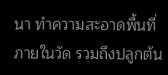นา ทำความสะอาดพื้นที่ภายในวัด รวมถึงปลูกต้น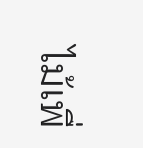ไม้เพื่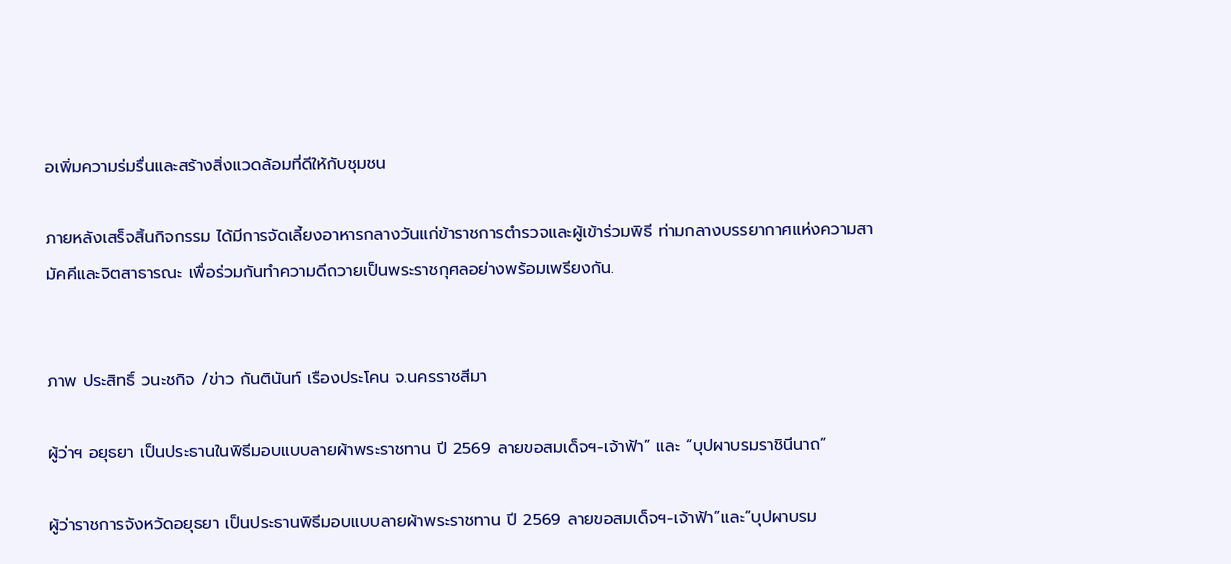อเพิ่มความร่มรื่นและสร้างสิ่งแวดล้อมที่ดีให้กับชุมชน

ภายหลังเสร็จสิ้นกิจกรรม ได้มีการจัดเลี้ยงอาหารกลางวันแก่ข้าราชการตำรวจและผู้เข้าร่วมพิธี ท่ามกลางบรรยากาศแห่งความสามัคคีและจิตสาธารณะ เพื่อร่วมกันทำความดีถวายเป็นพระราชกุศลอย่างพร้อมเพรียงกัน.


ภาพ ประสิทธิ์ วนะชกิจ /ข่าว กันตินันท์ เรืองประโคน จ.นครราชสีมา

ผู้ว่าฯ อยุธยา เป็นประธานในพิธีมอบแบบลายผ้าพระราชทาน ปี 2569 ลายขอสมเด็จฯ-เจ้าฟ้า” และ “บุปผาบรมราชินีนาถ”

ผู้ว่าราชการจังหวัดอยุธยา เป็นประธานพิธีมอบแบบลายผ้าพระราชทาน ปี 2569 ลายขอสมเด็จฯ-เจ้าฟ้า”และ”บุปผาบรม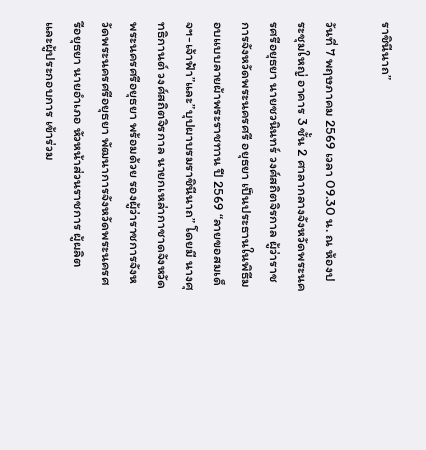ราชินีนาถ”

วันที่ 7 พฤษภาคม 2569 เวลา 09.30 น. ณ ห้องประชุมใหญ่ อาคาร 3 ชั้น 2 ศาลากลางจังหวัดพระนครศรีอยุธยา นายชวนินทร์ วงศ์สถิตจิรกาล ผู้ว่าราชการจังหวัดพระนครศรี อยุธยา เป็นประธานในพิธีมอบแบบลายผ้าพระราชทาน ปี 2569 “ลายขอสมเด็จฯ-เจ้าฟ้า”และ”บุปผาบรมราชินีนาถ” โดยมี นางศุทธิกานต์ วงศ์สถิตจิรกาล นายกเหล่ากาชาดจังหวัดพระนครศรีอยุธยา พร้อมด้วย รองผู้ว่าราชการจังหวัดพระนครศรีอยุธยา พัฒนาการจังหวัดพระนครศรีอยุธยา นายอำเภอ หัวหน้าส่วนราชการ ผู้ผลิต และผู้ประกอบการ เข้าร่วม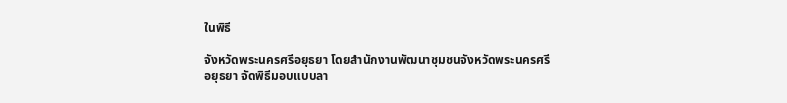ในพิธี

จังหวัดพระนครศรีอยุธยา โดยสำนักงานพัฒนาชุมชนจังหวัดพระนครศรีอยุธยา จัดพิธีมอบแบบลา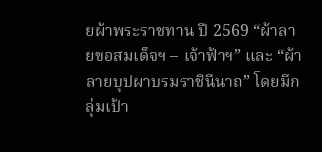ยผ้าพระราชทาน ปี 2569 “ผ้าลายขอสมเด็จฯ – เจ้าฟ้าฯ” และ “ผ้าลายบุปผาบรมราชินีนาถ” โดยมีกลุ่มเป้า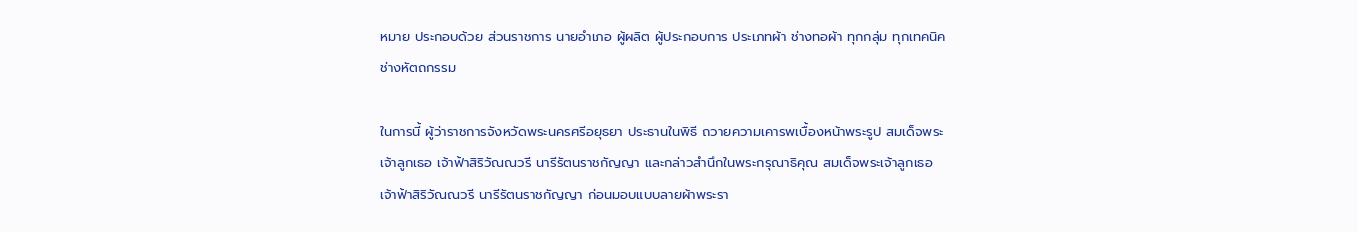หมาย ประกอบด้วย ส่วนราชการ นายอำเภอ ผู้ผลิต ผู้ประกอบการ ประเภทผ้า ช่างทอผ้า ทุกกลุ่ม ทุกเทคนิค ช่างหัตถกรรม

ในการนี้ ผู้ว่าราชการจังหวัดพระนครศรีอยุธยา ประธานในพิธี ถวายความเคารพเบื้องหน้าพระรูป สมเด็จพระเจ้าลูกเธอ เจ้าฟ้าสิริวัณณวรี นารีรัตนราชกัญญา และกล่าวสำนึกในพระกรุณาธิคุณ สมเด็จพระเจ้าลูกเธอ เจ้าฟ้าสิริวัณณวรี นารีรัตนราชกัญญา ก่อนมอบแบบลายผ้าพระรา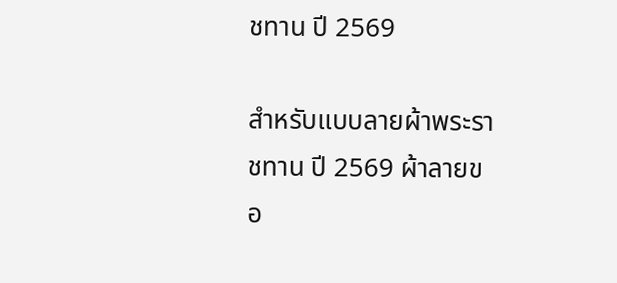ชทาน ปี 2569

สำหรับแบบลายผ้าพระราชทาน ปี 2569 ผ้าลายขอ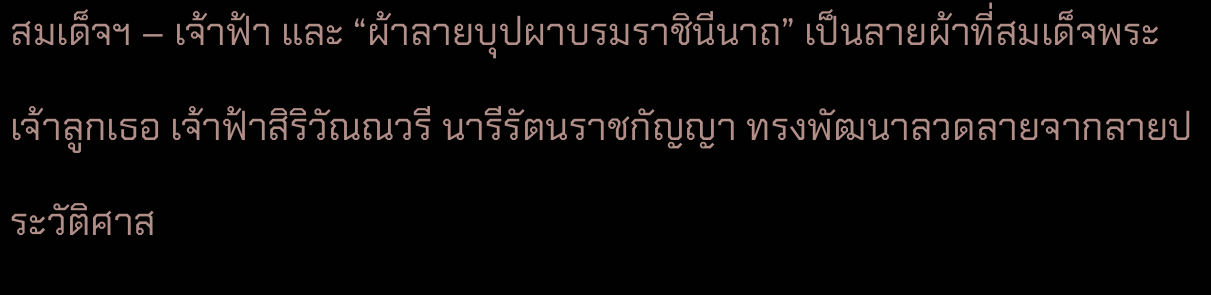สมเด็จฯ – เจ้าฟ้า และ “ผ้าลายบุปผาบรมราชินีนาถ” เป็นลายผ้าที่สมเด็จพระเจ้าลูกเธอ เจ้าฟ้าสิริวัณณวรี นารีรัตนราชกัญญา ทรงพัฒนาลวดลายจากลายประวัติศาส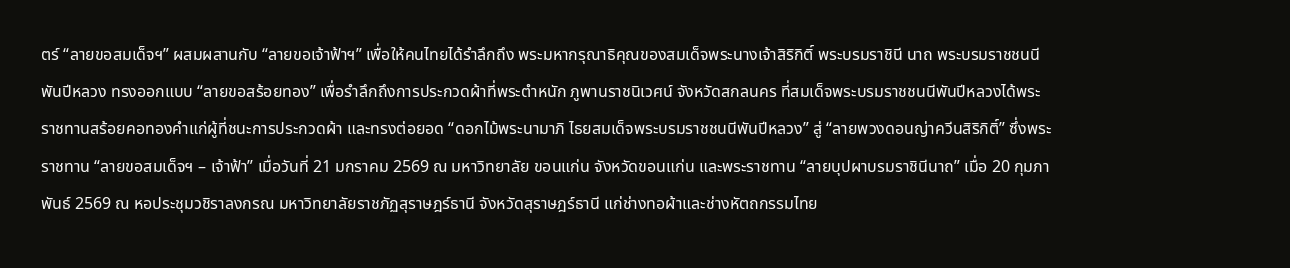ตร์ “ลายขอสมเด็จฯ” ผสมผสานกับ “ลายขอเจ้าฟ้าฯ” เพื่อให้คนไทยได้รำลึกถึง พระมหากรุณาธิคุณของสมเด็จพระนางเจ้าสิริกิติ์ พระบรมราชินี นาถ พระบรมราชชนนีพันปีหลวง ทรงออกแบบ “ลายขอสร้อยทอง” เพื่อรำลึกถึงการประกวดผ้าที่พระตำหนัก ภูพานราชนิเวศน์ จังหวัดสกลนคร ที่สมเด็จพระบรมราชชนนีพันปีหลวงได้พระราชทานสร้อยคอทองคำแก่ผู้ที่ชนะการประกวดผ้า และทรงต่อยอด “ดอกไม้พระนามาภิ ไธยสมเด็จพระบรมราชชนนีพันปีหลวง” สู่ “ลายพวงดอนญ่าควีนสิริกิติ์” ซึ่งพระราชทาน “ลายขอสมเด็จฯ – เจ้าฟ้า” เมื่อวันที่ 21 มกราคม 2569 ณ มหาวิทยาลัย ขอนแก่น จังหวัดขอนแก่น และพระราชทาน “ลายบุปผาบรมราชินีนาถ” เมื่อ 20 กุมภาพันธ์ 2569 ณ หอประชุมวชิราลงกรณ มหาวิทยาลัยราชภัฏสุราษฎร์ธานี จังหวัดสุราษฎร์ธานี แก่ช่างทอผ้าและช่างหัตถกรรมไทย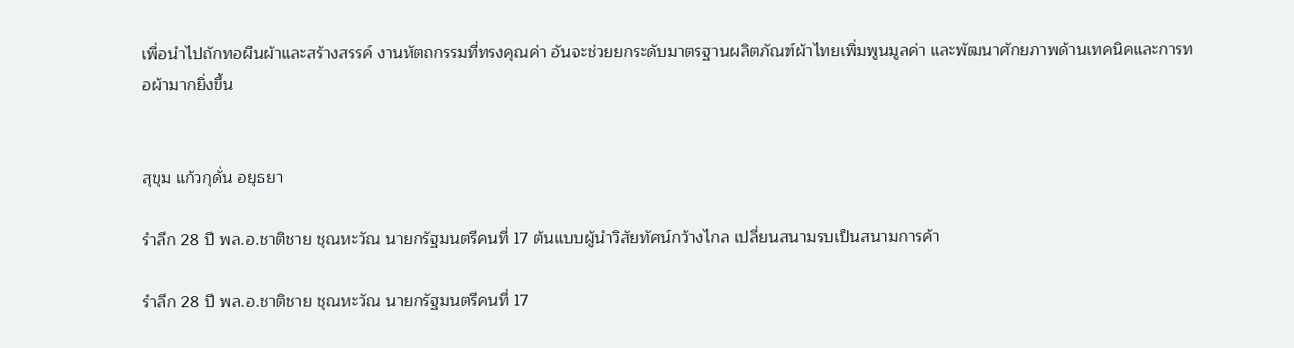เพื่อนำไปถักทอผืนผ้าและสร้างสรรค์ งานหัตถกรรมที่ทรงคุณค่า อันจะช่วยยกระดับมาตรฐานผลิตภัณฑ์ผ้าไทยเพิ่มพูนมูลค่า และพัฒนาศักยภาพด้านเทคนิคและการทอผ้ามากยิ่งขึ้น


สุขุม แก้วกุดั่น อยุธยา

รำลึก 28 ปี พล.อ.ชาติชาย ชุณหะวัณ นายกรัฐมนตรีคนที่ 17 ต้นแบบผู้นำวิสัยทัศน์กว้างไกล เปลี่ยนสนามรบเป็นสนามการค้า

รำลึก 28 ปี พล.อ.ชาติชาย ชุณหะวัณ นายกรัฐมนตรีคนที่ 17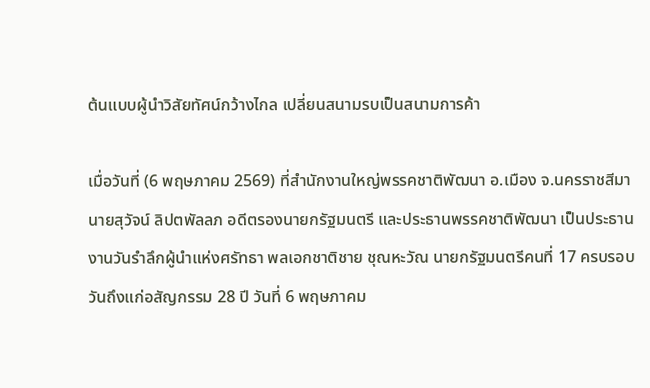ต้นแบบผู้นำวิสัยทัศน์กว้างไกล เปลี่ยนสนามรบเป็นสนามการค้า

เมื่อวันที่ (6 พฤษภาคม 2569) ที่สำนักงานใหญ่พรรคชาติพัฒนา อ.เมือง จ.นครราชสีมา นายสุวัจน์ ลิปตพัลลภ อดีตรองนายกรัฐมนตรี และประธานพรรคชาติพัฒนา เป็นประธานงานวันรำลึกผู้นำแห่งศรัทธา พลเอกชาติชาย ชุณหะวัณ นายกรัฐมนตรีคนที่ 17 ครบรอบวันถึงแก่อสัญกรรม 28 ปี วันที่ 6 พฤษภาคม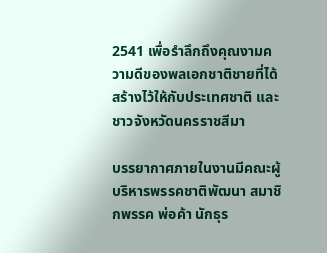2541 เพื่อรำลึกถึงคุณงามความดีของพลเอกชาติชายที่ได้สร้างไว้ให้กับประเทศชาติ และชาวจังหวัดนครราชสีมา

บรรยากาศภายในงานมีคณะผู้บริหารพรรคชาติพัฒนา สมาชิกพรรค พ่อค้า นักธุร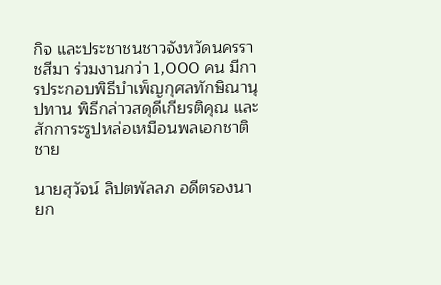กิจ และประชาชนชาวจังหวัดนครราชสีมา ร่วมงานกว่า 1,000 คน มีการประกอบพิธีบำเพ็ญกุศลทักษิณานุปทาน พิธีกล่าวสดุดีเกียรติคุณ และสักการะรูปหล่อเหมือนพลเอกชาติชาย

นายสุวัจน์ ลิปตพัลลภ อดีตรองนายก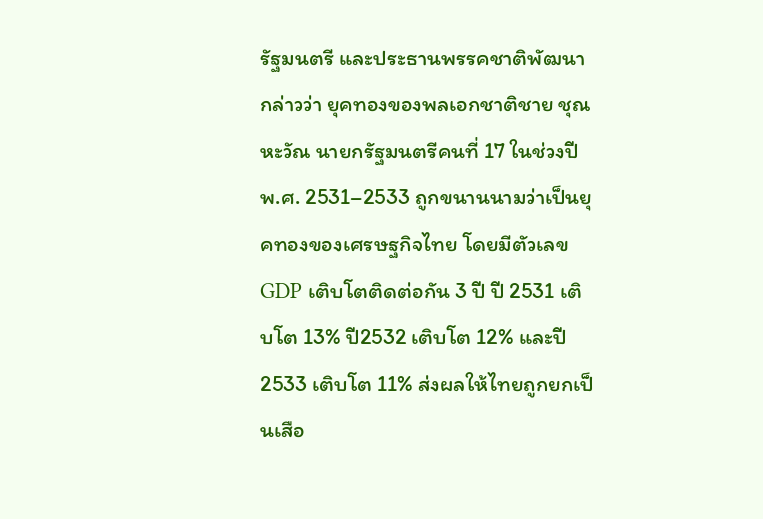รัฐมนตรี และประธานพรรคชาติพัฒนา กล่าวว่า ยุคทองของพลเอกชาติชาย ชุณหะวัณ นายกรัฐมนตรีคนที่ 17 ในช่วงปี พ.ศ. 2531–2533 ถูกขนานนามว่าเป็นยุคทองของเศรษฐกิจไทย โดยมีตัวเลข GDP เติบโตติดต่อกัน 3 ปี ปี 2531 เติบโต 13% ปี2532 เติบโต 12% และปี 2533 เติบโต 11% ส่งผลให้ไทยถูกยกเป็นเสือ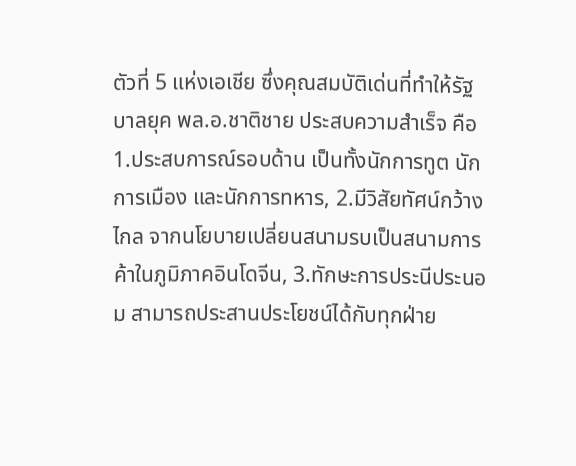ตัวที่ 5 แห่งเอเชีย ซึ่งคุณสมบัติเด่นที่ทำให้รัฐบาลยุค พล.อ.ชาติชาย ประสบความสำเร็จ คือ 1.ประสบการณ์รอบด้าน เป็นทั้งนักการทูต นักการเมือง และนักการทหาร, 2.มีวิสัยทัศน์กว้างไกล จากนโยบายเปลี่ยนสนามรบเป็นสนามการค้าในภูมิภาคอินโดจีน, 3.ทักษะการประนีประนอม สามารถประสานประโยชน์ได้กับทุกฝ่าย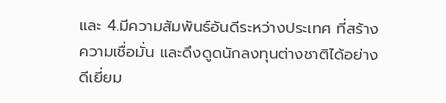และ 4.มีความสัมพันธ์อันดีระหว่างประเทศ ที่สร้างความเชื่อมั่น และดึงดูดนักลงทุนต่างชาติได้อย่างดีเยี่ยม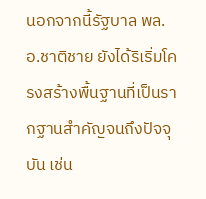นอกจากนี้รัฐบาล พล.อ.ชาติชาย ยังได้ริเริ่มโครงสร้างพื้นฐานที่เป็นรากฐานสำคัญจนถึงปัจจุบัน เช่น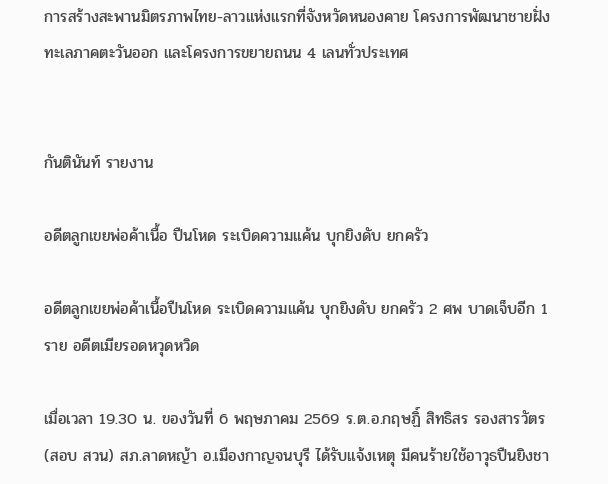การสร้างสะพานมิตรภาพไทย-ลาวแห่งแรกที่จังหวัดหนองคาย โครงการพัฒนาชายฝั่งทะเลภาคตะวันออก และโครงการขยายถนน 4 เลนทั่วประเทศ


กันตินันท์ รายงาน

อดีตลูกเขยพ่อค้าเนื้อ ปืนโหด ระเบิดความแค้น บุกยิงดับ ยกครัว

อดีตลูกเขยพ่อค้าเนื้อปืนโหด ระเบิดความแค้น บุกยิงดับ ยกครัว 2 ศพ บาดเจ็บอีก 1 ราย อดีตเมียรอดหวุดหวิด

เมื่อเวลา 19.30 น. ของวันที่ 6 พฤษภาคม 2569 ร.ต.อ.กฤษฏิ์ สิทธิสร รองสารวัตร (สอบ สวน) สภ.ลาดหญ้า อ.เมืองกาญจนบุรี ได้รับแจ้งเหตุ มีคนร้ายใช้อาวุธปืนยิงชา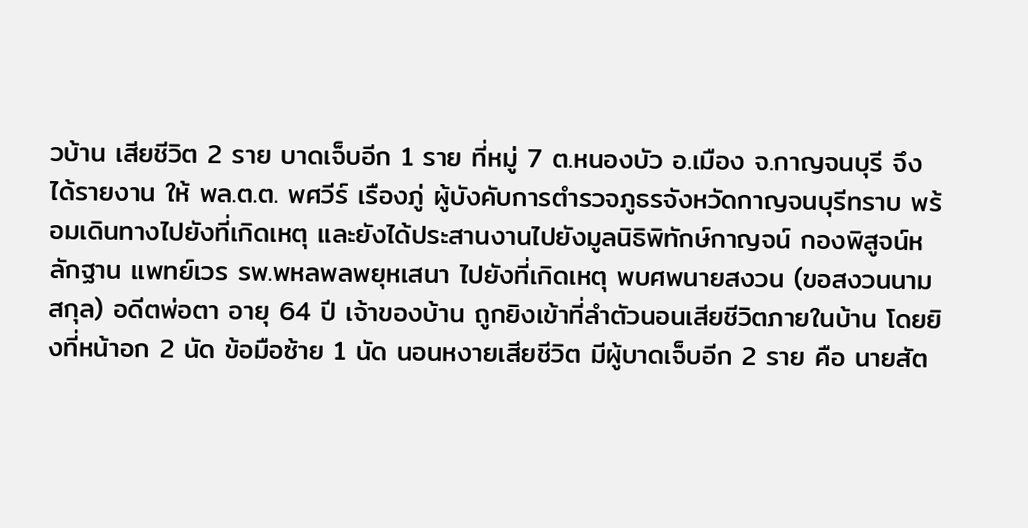วบ้าน เสียชีวิต 2 ราย บาดเจ็บอีก 1 ราย ที่หมู่ 7 ต.หนองบัว อ.เมือง จ.กาญจนบุรี จึงได้รายงาน ให้ พล.ต.ต. พศวีร์ เรืองภู่ ผู้บังคับการตำรวจภูธรจังหวัดกาญจนบุรีทราบ พร้อมเดินทางไปยังที่เกิดเหตุ และยังได้ประสานงานไปยังมูลนิธิพิทักษ์กาญจน์ กองพิสูจน์หลักฐาน แพทย์เวร รพ.พหลพลพยุหเสนา ไปยังที่เกิดเหตุ พบศพนายสงวน (ขอสงวนนามสกุล) อดีตพ่อตา อายุ 64 ปี เจ้าของบ้าน ถูกยิงเข้าที่ลำตัวนอนเสียชีวิตภายในบ้าน โดยยิงที่หน้าอก 2 นัด ข้อมือซ้าย 1 นัด นอนหงายเสียชีวิต มีผู้บาดเจ็บอีก 2 ราย คือ นายสัต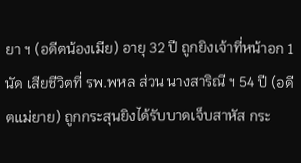ยา ฯ (อดีตน้องเมีย) อายุ 32 ปี ถูกยิงเจ้าที่หน้าอก 1 นัด เสียชีวิตที่ รพ.พหล ส่วน นางสาริณี ฯ 54 ปี (อดีตแม่ยาย) ถูกกระสุนยิงได้รับบาดเจ็บสาหัส กระ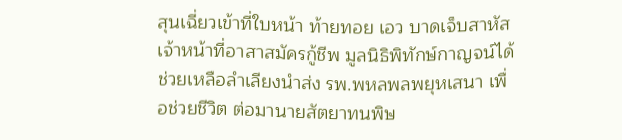สุนเฉี่ยวเข้าที่ใบหน้า ท้ายทอย เอว บาดเจ็บสาหัส เจ้าหน้าที่อาสาสมัครกู้ชีพ มูลนิธิพิทักษ์กาญจน์ได้ช่วยเหลือลำเลียงนำส่ง รพ.พหลพลพยุหเสนา เพื่อช่วยชีวิต ต่อมานายสัตยาทนพิษ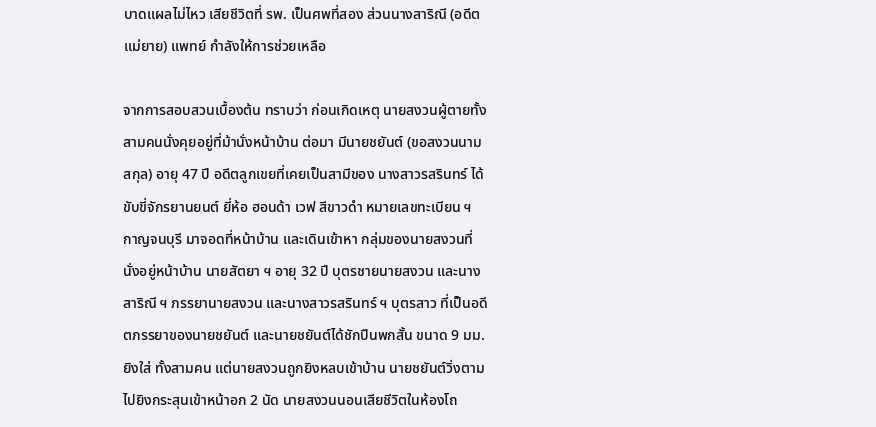บาดแผลไม่ไหว เสียชีวิตที่ รพ. เป็นศพที่สอง ส่วนนางสาริณี (อดีตแม่ยาย) แพทย์ กำลังให้การช่วยเหลือ

จากการสอบสวนเบื้องต้น ทราบว่า ก่อนเกิดเหตุ นายสงวนผู้ตายทั้งสามคนนั่งคุยอยู่ที่ม้านั่งหน้าบ้าน ต่อมา มีนายชยันต์ (ขอสงวนนามสกุล) อายุ 47 ปี อดีตลูกเขยที่เคยเป็นสามีของ นางสาวรสรินทร์ ได้ขับขี่จักรยานยนต์ ยี่ห้อ ฮอนด้า เวฟ สีขาวดำ หมายเลขทะเบียน ฯ กาญจนบุรี มาจอดที่หน้าบ้าน และเดินเข้าหา กลุ่มของนายสงวนที่นั่งอยู่หน้าบ้าน นายสัตยา ฯ อายุ 32 ปี บุตรชายนายสงวน และนางสาริณี ฯ ภรรยานายสงวน และนางสาวรสรินทร์ ฯ บุตรสาว ที่เป็นอดีตภรรยาของนายชยันต์ และนายชยันต์ได้ชักปืนพกสั้น ขนาด 9 มม.ยิงใส่ ทั้งสามคน แต่นายสงวนถูกยิงหลบเข้าบ้าน นายชยันต์วิ่งตามไปยิงกระสุนเข้าหน้าอก 2 นัด นายสงวนนอนเสียชีวิตในห้องโถ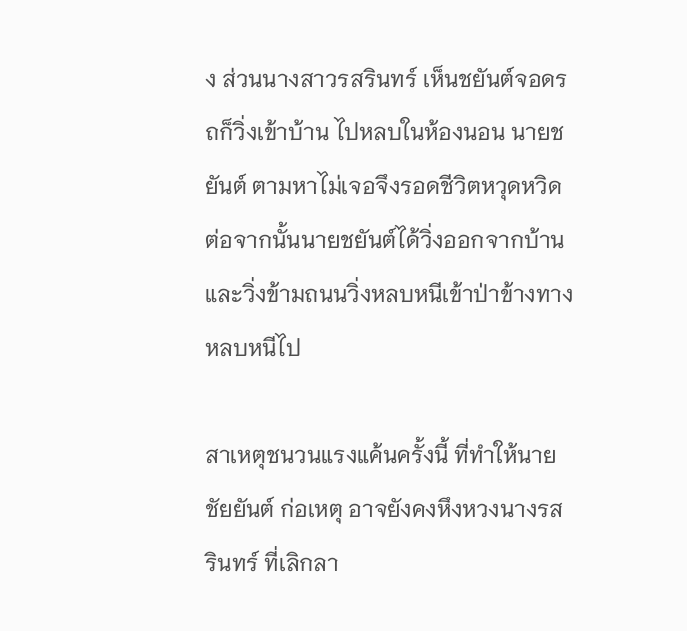ง ส่วนนางสาวรสรินทร์ เห็นชยันต์จอดรถก็วิ่งเข้าบ้าน ไปหลบในห้องนอน นายชยันต์ ตามหาไม่เจอจึงรอดชีวิตหวุดหวิด ต่อจากนั้นนายชยันต์ได้วิ่งออกจากบ้าน และวิ่งข้ามถนนวิ่งหลบหนีเข้าป่าข้างทางหลบหนีไป

สาเหตุชนวนแรงแค้นครั้งนี้ ที่ทำให้นายชัยยันต์ ก่อเหตุ อาจยังคงหึงหวงนางรสรินทร์ ที่เลิกลา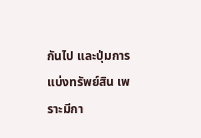กันไป และปุ่มการแบ่งทรัพย์สิน เพราะมีกา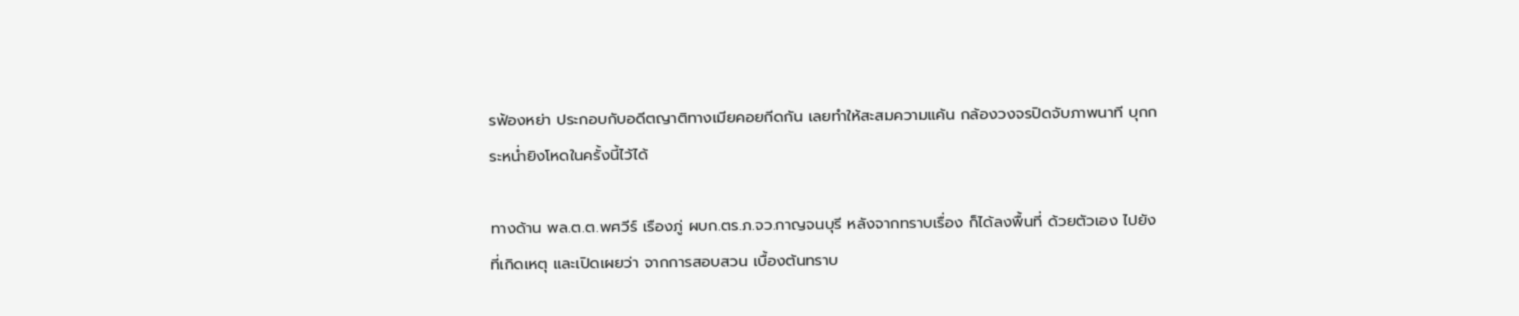รฟ้องหย่า ประกอบกับอดีตญาติทางเมียคอยกีดกัน เลยทำให้สะสมความแค้น กล้องวงจรปิดจับภาพนาที บุกกระหน่ำยิงโหดในครั้งนี้ไว้ได้

ทางด้าน พล.ต.ต.พศวีร์ เรืองภู่ ผบก.ตร.ภ.จว.กาญจนบุรี หลังจากทราบเรื่อง ก็ได้ลงพื้นที่ ด้วยตัวเอง ไปยังที่เกิดเหตุ และเปิดเผยว่า จากการสอบสวน เบื้องต้นทราบ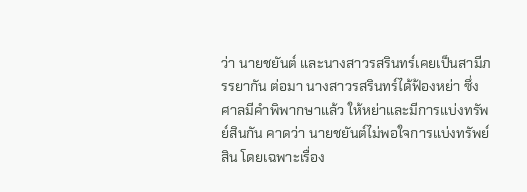ว่า นายชยันต์ และนางสาวรสรินทร์เคยเป็นสามีภรรยากัน ต่อมา นางสาวรสรินทร์ได้ฟ้องหย่า ซึ่งศาลมีคำพิพากษาแล้ว ให้หย่าและมีการแบ่งทรัพย์สินกัน คาดว่า นายชยันต์ไม่พอใจการแบ่งทรัพย์ สิน โดยเฉพาะเรื่อง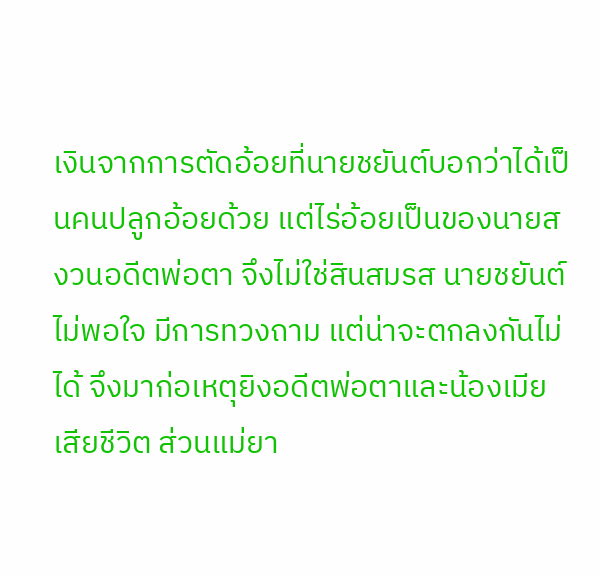เงินจากการตัดอ้อยที่นายชยันต์บอกว่าได้เป็นคนปลูกอ้อยด้วย แต่ไร่อ้อยเป็นของนายสงวนอดีตพ่อตา จึงไม่ใช่สินสมรส นายชยันต์ไม่พอใจ มีการทวงถาม แต่น่าจะตกลงกันไม่ได้ จึงมาก่อเหตุยิงอดีตพ่อตาและน้องเมียเสียชีวิต ส่วนแม่ยา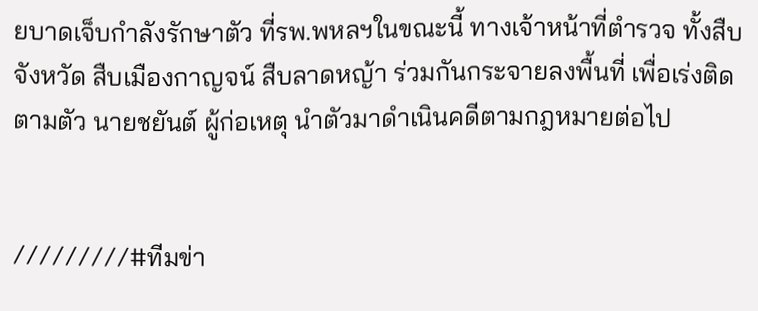ยบาดเจ็บกำลังรักษาตัว ที่รพ.พหลฯในขณะนี้ ทางเจ้าหน้าที่ตำรวจ ทั้งสืบ จังหวัด สืบเมืองกาญจน์ สืบลาดหญ้า ร่วมกันกระจายลงพื้นที่ เพื่อเร่งติดตามตัว นายชยันต์ ผู้ก่อเหตุ นำตัวมาดำเนินคดีตามกฎหมายต่อไป


/////////#ทีมข่า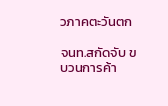วภาคตะวันตก

จนท.สกัดจับ ขบวนการค้า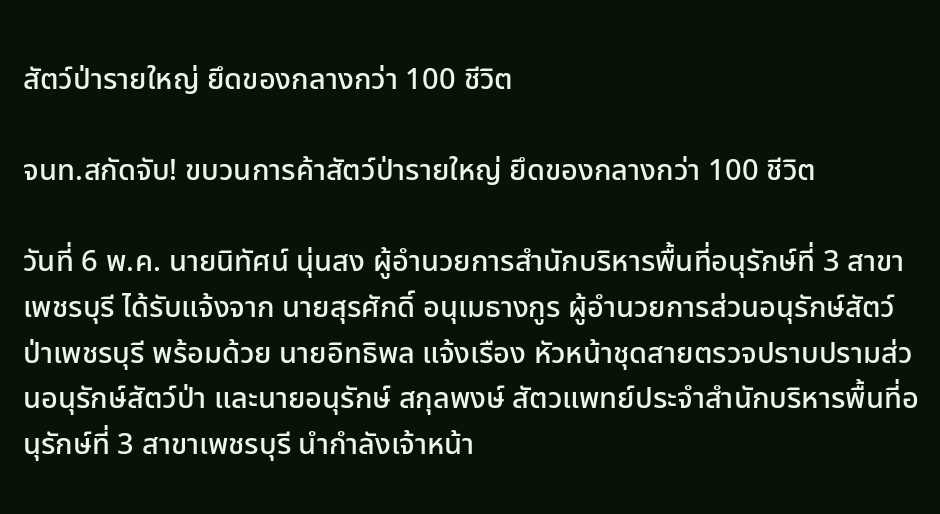สัตว์ป่ารายใหญ่ ยึดของกลางกว่า 100 ชีวิต

จนท.สกัดจับ! ขบวนการค้าสัตว์ป่ารายใหญ่ ยึดของกลางกว่า 100 ชีวิต

วันที่ 6 พ.ค. นายนิทัศน์ นุ่นสง ผู้อำนวยการสำนักบริหารพื้นที่อนุรักษ์ที่ 3 สาขาเพชรบุรี ได้รับแจ้งจาก นายสุรศักดิ์ อนุเมธางกูร ผู้อำนวยการส่วนอนุรักษ์สัตว์ป่าเพชรบุรี พร้อมด้วย นายอิทธิพล แจ้งเรือง หัวหน้าชุดสายตรวจปราบปรามส่วนอนุรักษ์สัตว์ป่า และนายอนุรักษ์ สกุลพงษ์ สัตวแพทย์ประจำสำนักบริหารพื้นที่อนุรักษ์ที่ 3 สาขาเพชรบุรี นำกำลังเจ้าหน้า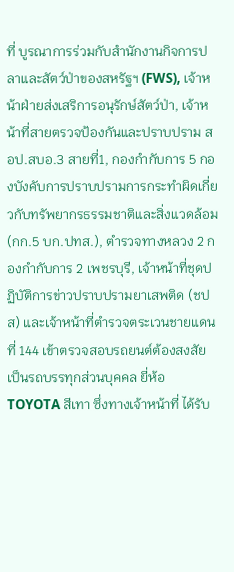ที่ บูรณาการร่วมกับสำนักงานกิจการปลาและสัตว์ป่าของสหรัฐฯ (FWS), เจ้าหน้าฝ่ายส่งเสริการอนุรักษ์สัตว์ป่า, เจ้าหน้าที่สายตรวจป้องกันและปราบปราม สอป.สบอ.3 สายที่1, กองกำกับการ 5 กองบังคับการปราบปรามการกระทำผิดเกี่ยวกับทรัพยากรธรรมชาติและสิ่งแวดล้อม (กก.5 บก.ปทส.), ตำรวจทางหลวง 2 กองกำกับการ 2 เพชรบุรี, เจ้าหน้าที่ชุดปฏิบัติการข่าวปราบปรามยาเสพติด (ชปส) และเจ้าหน้าที่ตำรวจตระเวนชายแดนที่ 144 เข้าตรวจสอบรถยนต์ต้องสงสัย เป็นรถบรรทุกส่วนบุคคล ยี่ห้อ TOYOTA สีเทา ซึ่งทางเจ้าหน้าที่ ได้รับ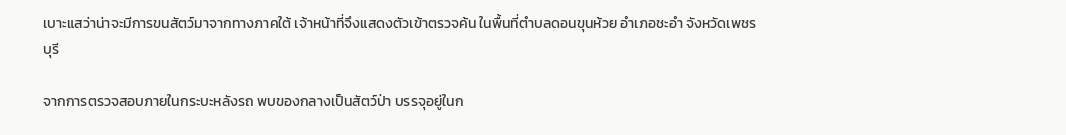เบาะแสว่าน่าจะมีการขนสัตว์มาจากทางภาคใต้ เจ้าหน้าที่จึงแสดงตัวเข้าตรวจค้น ในพื้นที่ตำบลดอนขุนห้วย อำเภอชะอำ จังหวัดเพชรบุรี

จากการตรวจสอบภายในกระบะหลังรถ พบของกลางเป็นสัตว์ป่า บรรจุอยู่ในก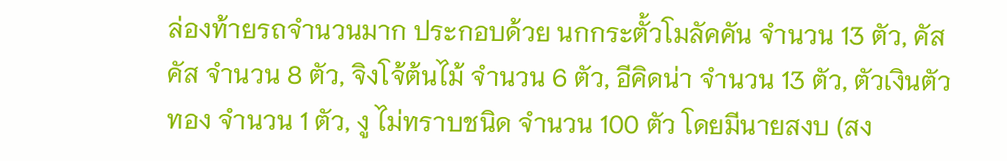ล่องท้ายรถจำนวนมาก ประกอบด้วย นกกระตั้วโมลัคคัน จำนวน 13 ตัว, คัสคัส จำนวน 8 ตัว, จิงโจ้ต้นไม้ จำนวน 6 ตัว, อีคิดน่า จำนวน 13 ตัว, ตัวเงินตัวทอง จำนวน 1 ตัว, งู ไม่ทราบชนิด จำนวน 100 ตัว โดยมีนายสงบ (สง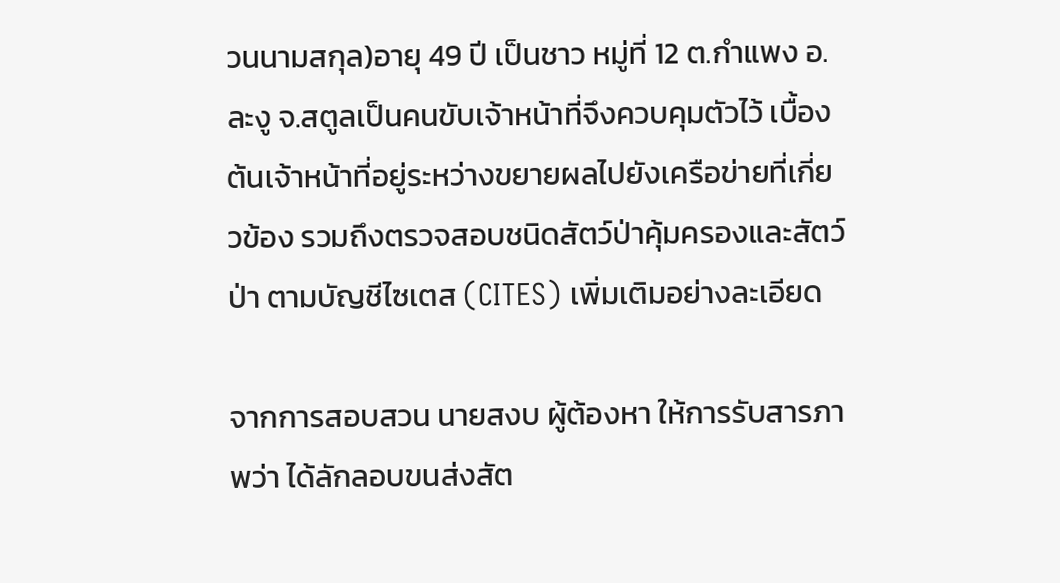วนนามสกุล)อายุ 49 ปี เป็นชาว หมู่ที่ 12 ต.กำแพง อ.ละงู จ.สตูลเป็นคนขับเจ้าหน้าที่จึงควบคุมตัวไว้ เบื้องต้นเจ้าหน้าที่อยู่ระหว่างขยายผลไปยังเครือข่ายที่เกี่ยวข้อง รวมถึงตรวจสอบชนิดสัตว์ป่าคุ้มครองและสัตว์ป่า ตามบัญชีไซเตส (CITES) เพิ่มเติมอย่างละเอียด

จากการสอบสวน นายสงบ ผู้ต้องหา ให้การรับสารภาพว่า ได้ลักลอบขนส่งสัต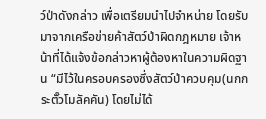ว์ป่าดังกล่าว เพื่อเตรียมนำไปจำหน่าย โดยรับมาจากเครือข่ายค้าสัตว์ป่าผิดกฎหมาย เจ้าหน้าที่ได้แจ้งข้อกล่าวหาผู้ต้องหาในความผิดฐาน “มีไว้ในครอบครองซึ่งสัตว์ป่าควบคุม(นกกระตั๊วโมลัคคัน) โดยไม่ได้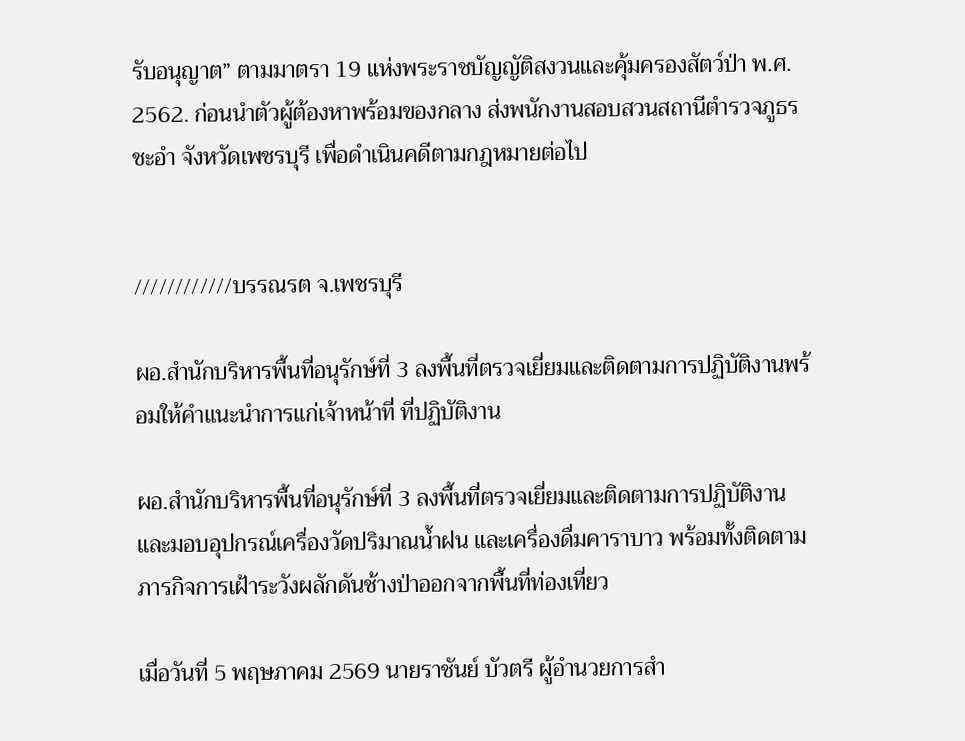รับอนุญาต” ตามมาตรา 19 แห่งพระราชบัญญัติสงวนและคุ้มครองสัตว์ป่า พ.ศ. 2562. ก่อนนำตัวผู้ต้องหาพร้อมของกลาง ส่งพนักงานสอบสวนสถานีตำรวจภูธรชะอำ จังหวัดเพชรบุรี เพื่อดำเนินคดีตามกฎหมายต่อไป


////////////บรรณรต จ.เพชรบุรี

ผอ.สำนักบริหารพื้นที่อนุรักษ์ที่ 3 ลงพื้นที่ตรวจเยี่ยมและติดตามการปฏิบัติงานพร้อมให้คำแนะนำการแก่เจ้าหน้าที่ ที่ปฏิบัติงาน

ผอ.สำนักบริหารพื้นที่อนุรักษ์ที่ 3 ลงพื้นที่ตรวจเยี่ยมและติดตามการปฏิบัติงาน และมอบอุปกรณ์เครื่องวัดปริมาณน้ำฝน และเครื่องดื่มคาราบาว พร้อมทั้งติดตามภารกิจการเฝ้าระวังผลักดันช้างป่าออกจากพื้นที่ท่องเที่ยว

เมื่อวันที่ 5 พฤษภาคม 2569 นายราชันย์ บัวตรี ผู้อำนวยการสำ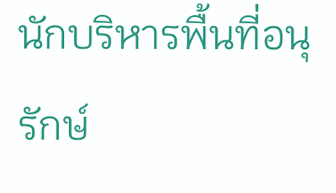นักบริหารพื้นที่อนุรักษ์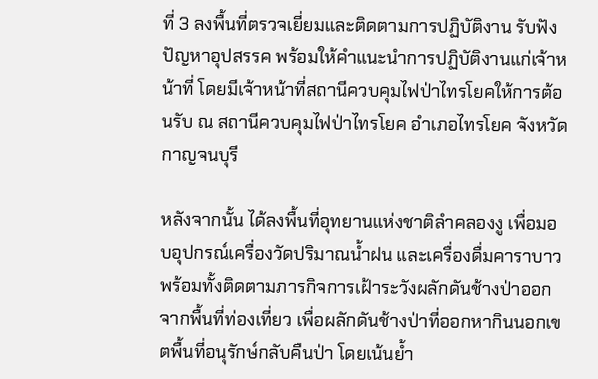ที่ 3 ลงพื้นที่ตรวจเยี่ยมและติดตามการปฏิบัติงาน รับฟังปัญหาอุปสรรค พร้อมให้คำแนะนำการปฏิบัติงานแก่เจ้าหน้าที่ โดยมีเจ้าหน้าที่สถานีควบคุมไฟป่าไทรโยคให้การต้อนรับ ณ สถานีควบคุมไฟป่าไทรโยค อำเภอไทรโยค จังหวัดกาญจนบุรี

หลังจากนั้น ได้ลงพื้นที่อุทยานแห่งชาติลำคลองงู เพื่อมอบอุปกรณ์เครื่องวัดปริมาณน้ำฝน และเครื่องดื่มคาราบาว พร้อมทั้งติดตามภารกิจการเฝ้าระวังผลักดันช้างป่าออกจากพื้นที่ท่องเที่ยว เพื่อผลักดันช้างป่าที่ออกหากินนอกเขตพื้นที่อนุรักษ์กลับคืนป่า โดยเน้นย้ำ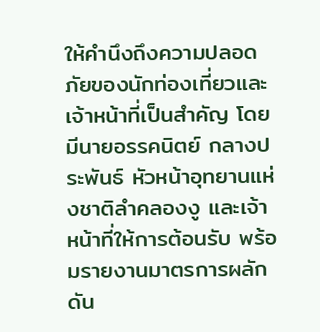ให้คำนึงถึงความปลอดภัยของนักท่องเที่ยวและเจ้าหน้าที่เป็นสำคัญ โดยมีนายอรรคนิตย์ กลางประพันธ์ หัวหน้าอุทยานแห่งชาติลำคลองงู และเจ้าหน้าที่ให้การต้อนรับ พร้อมรายงานมาตรการผลักดัน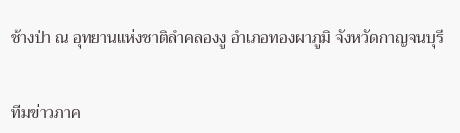ช้างป่า ณ อุทยานแห่งชาติลำคลองงู อำเภอทองผาภูมิ จังหวัดกาญจนบุรี


ทีมข่าวภาค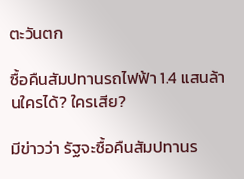ตะวันตก

ซื้อคืนสัมปทานรถไฟฟ้า 1.4 แสนล้านใครได้? ใครเสีย?

มีข่าวว่า รัฐจะซื้อคืนสัมปทานร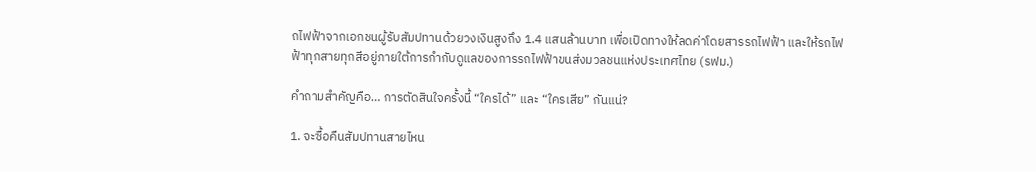ถไฟฟ้าจากเอกชนผู้รับสัมปทานด้วยวงเงินสูงถึง 1.4 แสนล้านบาท เพื่อเปิดทางให้ลดค่าโดยสารรถไฟฟ้า และให้รถไฟฟ้าทุกสายทุกสีอยู่ภายใต้การกำกับดูแลของการรถไฟฟ้าขนส่งมวลชนแห่งประเทศไทย (รฟม.)

คำถามสำคัญคือ… การตัดสินใจครั้งนี้ “ใครได้” และ “ใครเสีย” กันแน่?

1. จะซื้อคืนสัมปทานสายไหน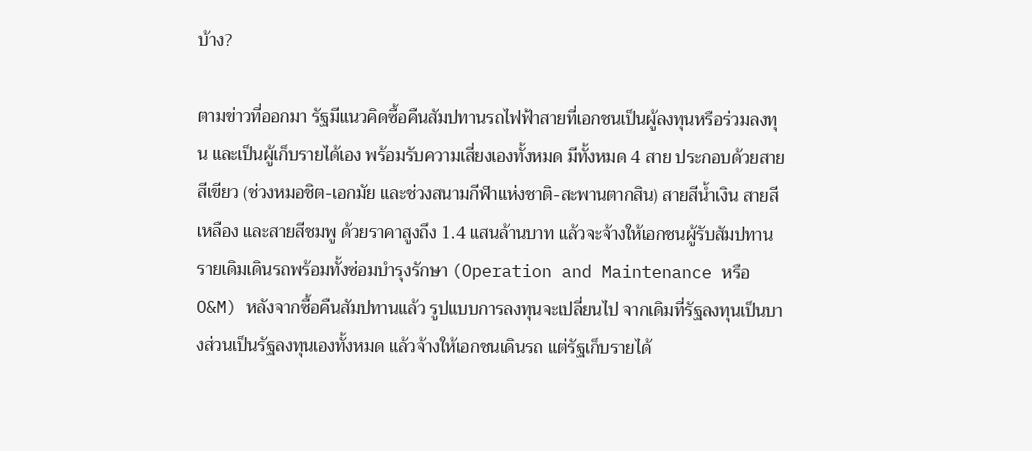บ้าง?

ตามข่าวที่ออกมา รัฐมีแนวคิดซื้อคืนสัมปทานรถไฟฟ้าสายที่เอกชนเป็นผู้ลงทุนหรือร่วมลงทุน และเป็นผู้เก็บรายได้เอง พร้อมรับความเสี่ยงเองทั้งหมด มีทั้งหมด 4 สาย ประกอบด้วยสายสีเขียว (ช่วงหมอชิต-เอกมัย และช่วงสนามกีฬาแห่งชาติ-สะพานตากสิน) สายสีน้ำเงิน สายสีเหลือง และสายสีชมพู ด้วยราคาสูงถึง 1.4 แสนล้านบาท แล้วจะจ้างให้เอกชนผู้รับสัมปทานรายเดิมเดินรถพร้อมทั้งซ่อมบำรุงรักษา (Operation and Maintenance หรือ O&M) หลังจากซื้อคืนสัมปทานแล้ว รูปแบบการลงทุนจะเปลี่ยนไป จากเดิมที่รัฐลงทุนเป็นบางส่วนเป็นรัฐลงทุนเองทั้งหมด แล้วจ้างให้เอกชนเดินรถ แต่รัฐเก็บรายได้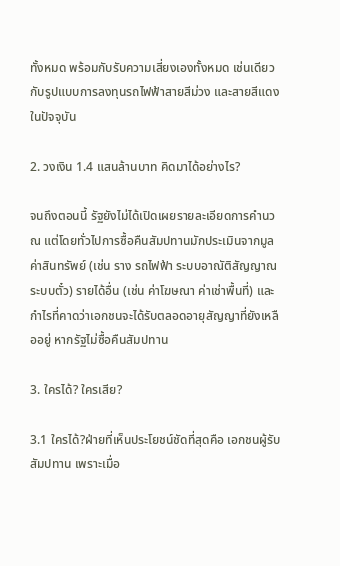ทั้งหมด พร้อมกับรับความเสี่ยงเองทั้งหมด เช่นเดียวกับรูปแบบการลงทุนรถไฟฟ้าสายสีม่วง และสายสีแดงในปัจจุบัน

2. วงเงิน 1.4 แสนล้านบาท คิดมาได้อย่างไร?

จนถึงตอนนี้ รัฐยังไม่ได้เปิดเผยรายละเอียดการคำนวณ แต่โดยทั่วไปการซื้อคืนสัมปทานมักประเมินจากมูลค่าสินทรัพย์ (เช่น ราง รถไฟฟ้า ระบบอาณัติสัญญาณ ระบบตั๋ว) รายได้อื่น (เช่น ค่าโฆษณา ค่าเช่าพื้นที่) และกำไรที่คาดว่าเอกชนจะได้รับตลอดอายุสัญญาที่ยังเหลืออยู่ หากรัฐไม่ซื้อคืนสัมปทาน

3. ใครได้? ใครเสีย?

3.1 ใครได้?ฝ่ายที่เห็นประโยชน์ชัดที่สุดคือ เอกชนผู้รับสัมปทาน เพราะเมื่อ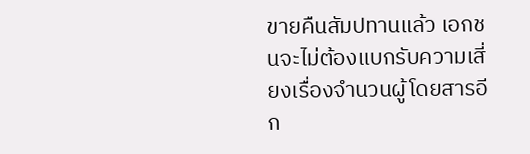ขายคืนสัมปทานแล้ว เอกชนจะไม่ต้องแบกรับความเสี่ยงเรื่องจำนวนผู้โดยสารอีก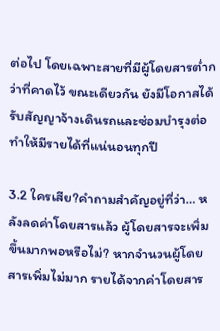ต่อไป โดยเฉพาะสายที่มีผู้โดยสารต่ำกว่าที่คาดไว้ ขณะเดียวกัน ยังมีโอกาสได้รับสัญญาจ้างเดินรถและซ่อมบำรุงต่อ ทำให้มีรายได้ที่แน่นอนทุกปี

3.2 ใครเสีย?คำถามสำคัญอยู่ที่ว่า… หลังลดค่าโดยสารแล้ว ผู้โดยสารจะเพิ่มขึ้นมากพอหรือไม่? หากจำนวนผู้โดยสารเพิ่มไม่มาก รายได้จากค่าโดยสาร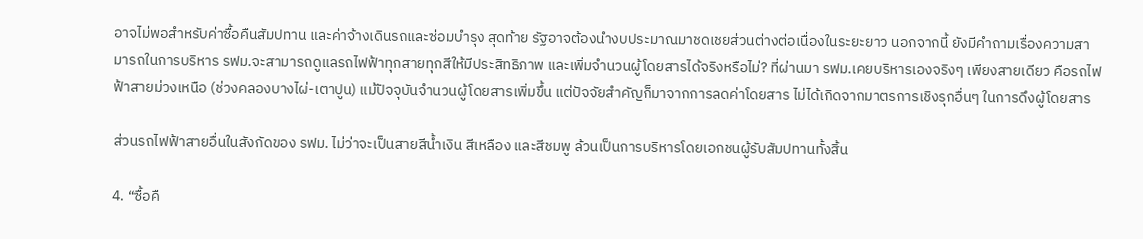อาจไม่พอสำหรับค่าซื้อคืนสัมปทาน และค่าจ้างเดินรถและซ่อมบำรุง สุดท้าย รัฐอาจต้องนำงบประมาณมาชดเชยส่วนต่างต่อเนื่องในระยะยาว นอกจากนี้ ยังมีคำถามเรื่องความสามารถในการบริหาร รฟม.จะสามารถดูแลรถไฟฟ้าทุกสายทุกสีให้มีประสิทธิภาพ และเพิ่มจำนวนผู้โดยสารได้จริงหรือไม่? ที่ผ่านมา รฟม.เคยบริหารเองจริงๆ เพียงสายเดียว คือรถไฟฟ้าสายม่วงเหนือ (ช่วงคลองบางไผ่-เตาปูน) แม้ปัจจุบันจำนวนผู้โดยสารเพิ่มขึ้น แต่ปัจจัยสำคัญก็มาจากการลดค่าโดยสาร ไม่ได้เกิดจากมาตรการเชิงรุกอื่นๆ ในการดึงผู้โดยสาร

ส่วนรถไฟฟ้าสายอื่นในสังกัดของ รฟม. ไม่ว่าจะเป็นสายสีน้ำเงิน สีเหลือง และสีชมพู ล้วนเป็นการบริหารโดยเอกชนผู้รับสัมปทานทั้งสิ้น

4. “ซื้อคื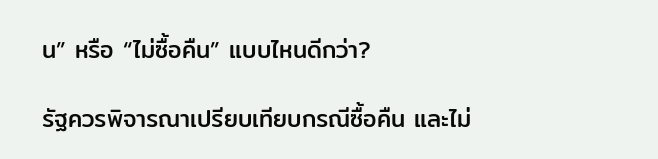น” หรือ “ไม่ซื้อคืน” แบบไหนดีกว่า?

รัฐควรพิจารณาเปรียบเทียบกรณีซื้อคืน และไม่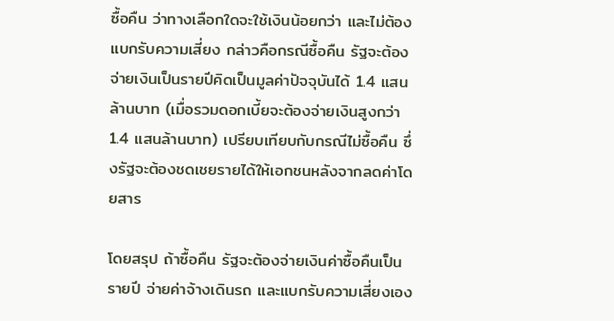ซื้อคืน ว่าทางเลือกใดจะใช้เงินน้อยกว่า และไม่ต้องแบกรับความเสี่ยง กล่าวคือกรณีซื้อคืน รัฐจะต้องจ่ายเงินเป็นรายปีคิดเป็นมูลค่าปัจจุบันได้ 1.4 แสนล้านบาท (เมื่อรวมดอกเบี้ยจะต้องจ่ายเงินสูงกว่า 1.4 แสนล้านบาท) เปรียบเทียบกับกรณีไม่ซื้อคืน ซึ่งรัฐจะต้องชดเชยรายได้ให้เอกชนหลังจากลดค่าโดยสาร

โดยสรุป ถ้าซื้อคืน รัฐจะต้องจ่ายเงินค่าซื้อคืนเป็นรายปี จ่ายค่าจ้างเดินรถ และแบกรับความเสี่ยงเอง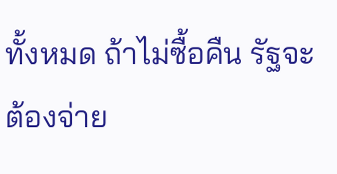ทั้งหมด ถ้าไม่ซื้อคืน รัฐจะต้องจ่าย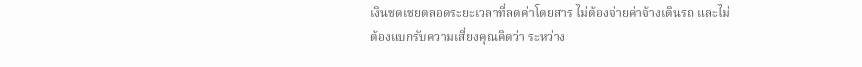เงินชดเชยตลอดระยะเวลาที่ลดค่าโดยสาร ไม่ต้องจ่ายค่าจ้างเดินรถ และไม่ต้องแบกรับความเสี่ยงคุณคิดว่า ระหว่าง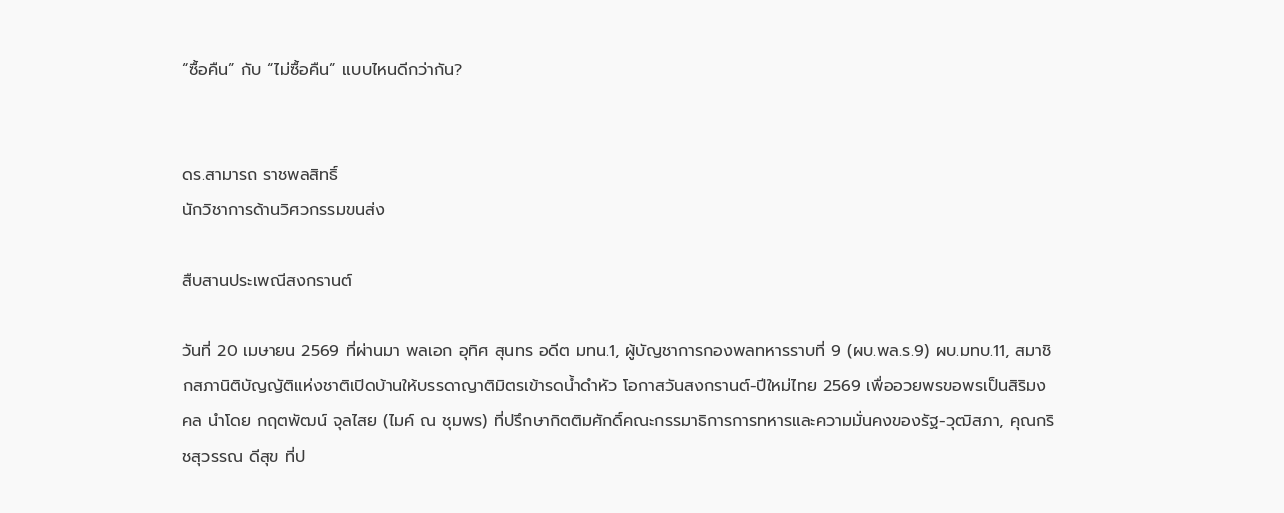“ซื้อคืน” กับ “ไม่ซื้อคืน” แบบไหนดีกว่ากัน?


ดร.สามารถ ราชพลสิทธิ์
นักวิชาการด้านวิศวกรรมขนส่ง

สืบสานประเพณีสงกรานต์

วันที่ 20 เมษายน 2569 ที่ผ่านมา พลเอก อุทิศ สุนทร อดีต มทน.1, ผู้บัญชาการกองพลทหารราบที่ 9 (ผบ.พล.ร.9) ผบ.มทบ.11, สมาชิกสภานิติบัญญัติแห่งชาติเปิดบ้านให้บรรดาญาติมิตรเข้ารดน้ำดำหัว โอกาสวันสงกรานต์-ปีใหม่ไทย 2569 เพื่ออวยพรขอพรเป็นสิริมงคล นำโดย กฤตพัฒน์ จุลไสย (ไมค์ ณ ชุมพร) ที่ปรึกษากิตติมศักดิ์คณะกรรมาธิการการทหารและความมั่นคงของรัฐ-วุฒิสภา, คุณกริชสุวรรณ ดีสุข ที่ป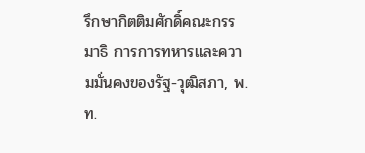รึกษากิตติมศักดิ์คณะกรรมาธิ การการทหารและความมั่นคงของรัฐ-วุฒิสภา, พ.ท.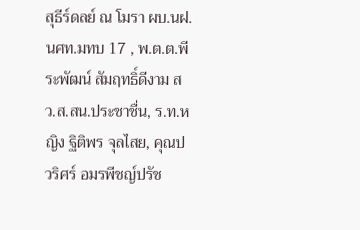สุธีร์ดลย์ ณ โมรา ผบ.นฝ.นศท.มทบ 17 , พ.ต.ต.พีระพัฒน์ สัมฤทธิ์ดีงาม สว.ส.สน.ประชาชื่น, ร.ท.หญิง ฐิติพร จุลไสย, คุณปวริศร์ อมรพีชญ์ปรัช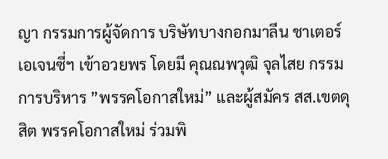ญา กรรมการผู้จัดการ บริษัทบางกอกมาลีน ชาเตอร์ เอเจนซี่ฯ เข้าอวยพร โดยมี คุณณพวุฒิ จุลไสย กรรมการบริหาร ”พรรคโอกาสใหม่” และผู้สมัคร สส.เขตดุสิต พรรคโอกาสใหม่ ร่วมพิ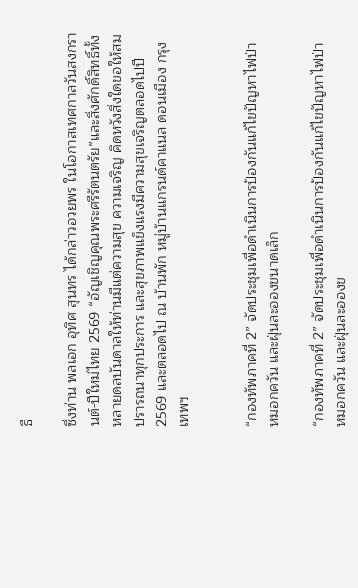ธี

ซึ่งท่าน พลเอก อุทิศ สุนทร ได้กล่าวอวยพร ในโอกาสเทศกาลวันสงกรานต์-ปีใหม่ไทย 2569 “อัญเชิญคุณพระศรีรัตนตรัย”และสิ่งศักดิ์สิทธิ์ทั้งหลายดลบันดาลให้ท่านมีแต่ความสุข ความเจริญ คิดหวังสิ่งใดขอให้สมปรารถนาทุกประการ และสุขภาพแข็งแรงมีความสุขเจริญตลอดไปปี 2569 และตลอดไป ณ บ้านพัก หมู่บ้านแกรนด์คาแนล ดอนเมือง กรุงเทพฯ


“กองทัพภาคที่ 2” จัดประชุมเพื่อดำเนินการป้องกันแก้ไขปัญหาไฟป่า หมอกควัน และฝุ่นละอองขนาดเล็ก

“กองทัพภาคที่ 2” จัดประชุมเพื่อดำเนินการป้องกันแก้ไขปัญหาไฟป่า หมอกควัน และฝุ่นละอองข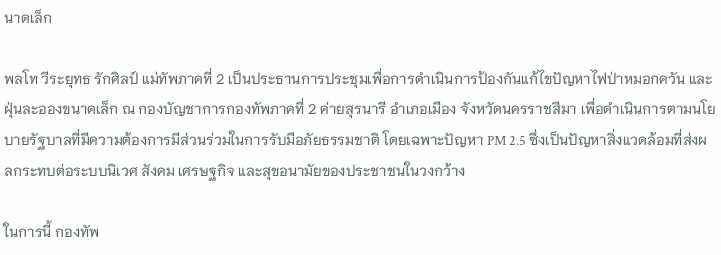นาดเล็ก

พลโท วีระยุทธ รักศิลป์ แม่ทัพภาคที่ 2 เป็นประธานการประชุมเพื่อการดำเนินการป้องกันแก้ไขปัญหาไฟป่าหมอกควัน และฝุ่นละอองขนาดเล็ก ณ กองบัญชาการกองทัพภาคที่ 2 ค่ายสุรนารี อำเภอเมือง จังหวัดนครราชสีมา เพื่อดำเนินการตามนโยบายรัฐบาลที่มีความต้องการมีส่วนร่วมในการรับมือภัยธรรมชาติ โดยเฉพาะปัญหา PM 2.5 ซึ่งเป็นปัญหาสิ่งแวดล้อมที่ส่งผลกระทบต่อระบบนิเวศ สังคม เศรษฐกิจ และสุขอนามัยของประชาชนในวงกว้าง

ในการนี้ กองทัพ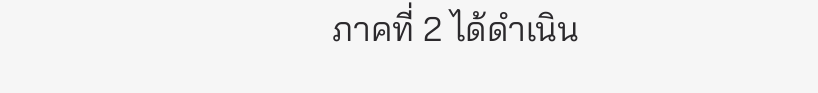ภาคที่ 2 ได้ดำเนิน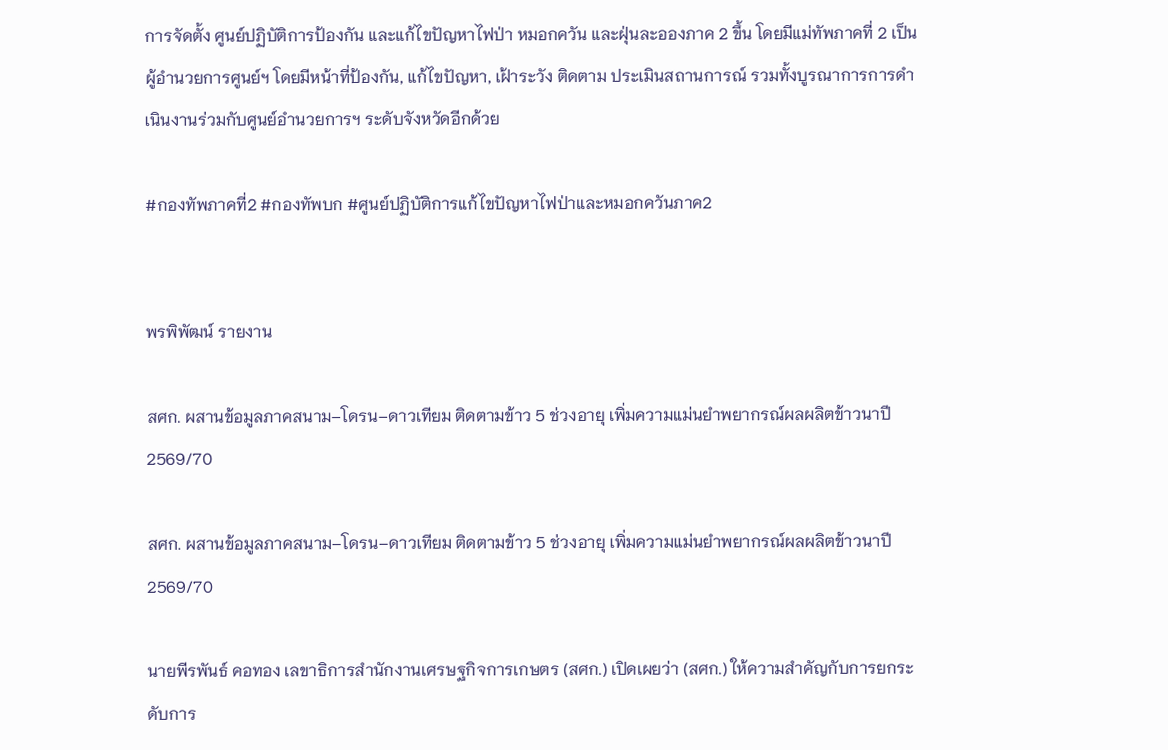การจัดตั้ง ศูนย์ปฏิบัติการป้องกัน และแก้ไขปัญหาไฟป่า หมอกควัน และฝุ่นละอองภาค 2 ขึ้น โดยมีแม่ทัพภาคที่ 2 เป็นผู้อำนวยการศูนย์ฯ โดยมีหน้าที่ป้องกัน, แก้ไขปัญหา, เฝ้าระวัง ติดตาม ประเมินสถานการณ์ รวมทั้งบูรณาการการดำเนินงานร่วมกับศูนย์อำนวยการฯ ระดับจังหวัดอีกด้วย

#กองทัพภาคที่2 #กองทัพบก #ศูนย์ปฏิบัติการแก้ไขปัญหาไฟป่าและหมอกควันภาค2


พรพิพัฒน์ รายงาน

สศก. ผสานข้อมูลภาคสนาม–โดรน–ดาวเทียม ติดตามข้าว 5 ช่วงอายุ เพิ่มความแม่นยำพยากรณ์ผลผลิตข้าวนาปี 2569/70

สศก. ผสานข้อมูลภาคสนาม–โดรน–ดาวเทียม ติดตามข้าว 5 ช่วงอายุ เพิ่มความแม่นยำพยากรณ์ผลผลิตข้าวนาปี 2569/70

นายพีรพันธ์ คอทอง เลขาธิการสำนักงานเศรษฐกิจการเกษตร (สศก.) เปิดเผยว่า (สศก.) ให้ความสำคัญกับการยกระดับการ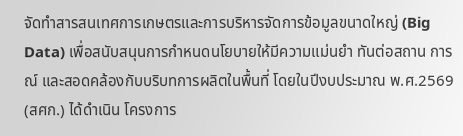จัดทำสารสนเทศการเกษตรและการบริหารจัดการข้อมูลขนาดใหญ่ (Big Data) เพื่อสนับสนุนการกำหนดนโยบายให้มีความแม่นยำ ทันต่อสถาน การณ์ และสอดคล้องกับบริบทการผลิตในพื้นที่ โดยในปีงบประมาณ พ.ศ.2569 (สศก.) ได้ดำเนิน โครงการ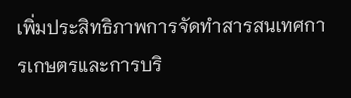เพิ่มประสิทธิภาพการจัดทำสารสนเทศการเกษตรและการบริ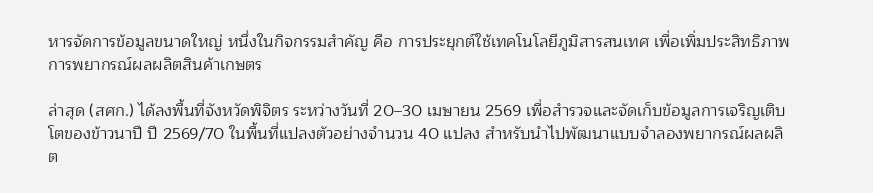หารจัดการข้อมูลขนาดใหญ่ หนึ่งในกิจกรรมสำคัญ คือ การประยุกต์ใช้เทคโนโลยีภูมิสารสนเทศ เพื่อเพิ่มประสิทธิภาพการพยากรณ์ผลผลิตสินค้าเกษตร

ล่าสุด (สศก.) ได้ลงพื้นที่จังหวัดพิจิตร ระหว่างวันที่ 20–30 เมษายน 2569 เพื่อสำรวจและจัดเก็บข้อมูลการเจริญเติบโตของข้าวนาปี ปี 2569/70 ในพื้นที่แปลงตัวอย่างจำนวน 40 แปลง สำหรับนำไปพัฒนาแบบจำลองพยากรณ์ผลผลิต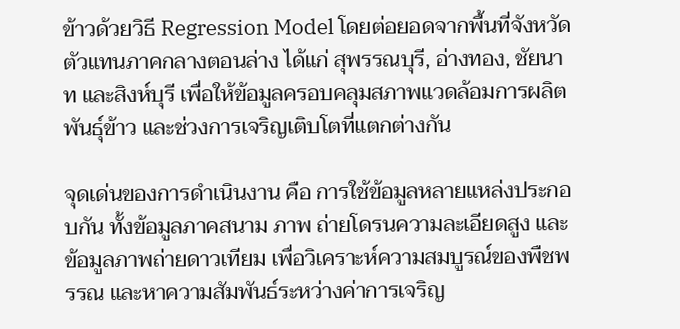ข้าวด้วยวิธี Regression Model โดยต่อยอดจากพื้นที่จังหวัดตัวแทนภาคกลางตอนล่าง ได้แก่ สุพรรณบุรี, อ่างทอง, ชัยนาท และสิงห์บุรี เพื่อให้ข้อมูลครอบคลุมสภาพแวดล้อมการผลิต พันธุ์ข้าว และช่วงการเจริญเติบโตที่แตกต่างกัน

จุดเด่นของการดำเนินงาน คือ การใช้ข้อมูลหลายแหล่งประกอบกัน ทั้งข้อมูลภาคสนาม ภาพ ถ่ายโดรนความละเอียดสูง และข้อมูลภาพถ่ายดาวเทียม เพื่อวิเคราะห์ความสมบูรณ์ของพืชพรรณ และหาความสัมพันธ์ระหว่างค่าการเจริญ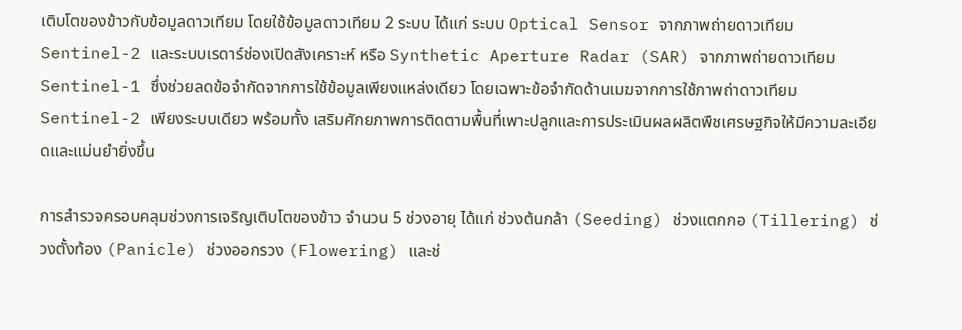เติบโตของข้าวกับข้อมูลดาวเทียม โดยใช้ข้อมูลดาวเทียม 2 ระบบ ได้แก่ ระบบ Optical Sensor จากภาพถ่ายดาวเทียม Sentinel-2 และระบบเรดาร์ช่องเปิดสังเคราะห์ หรือ Synthetic Aperture Radar (SAR) จากภาพถ่ายดาวเทียม Sentinel-1 ซึ่งช่วยลดข้อจำกัดจากการใช้ข้อมูลเพียงแหล่งเดียว โดยเฉพาะข้อจำกัดด้านเมฆจากการใช้ภาพถ่าดาวเทียม Sentinel-2 เพียงระบบเดียว พร้อมทั้ง เสริมศักยภาพการติดตามพื้นที่เพาะปลูกและการประเมินผลผลิตพืชเศรษฐกิจให้มีความละเอียดและแม่นยำยิ่งขึ้น

การสำรวจครอบคลุมช่วงการเจริญเติบโตของข้าว จำนวน 5 ช่วงอายุ ได้แก่ ช่วงต้นกล้า (Seeding) ช่วงแตกกอ (Tillering) ช่วงตั้งท้อง (Panicle) ช่วงออกรวง (Flowering) และช่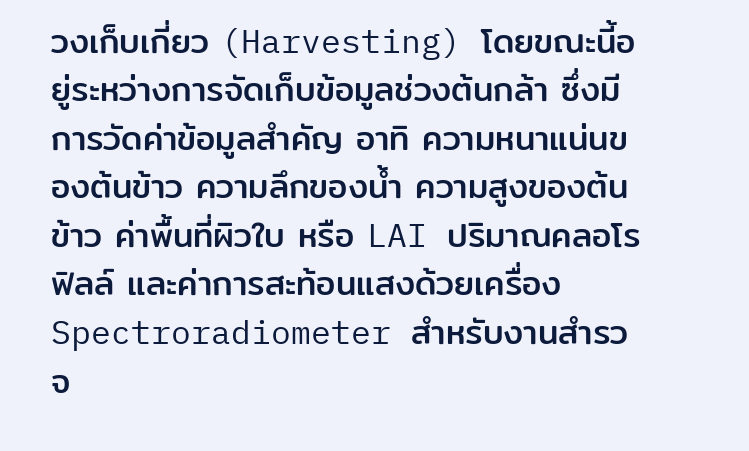วงเก็บเกี่ยว (Harvesting) โดยขณะนี้อยู่ระหว่างการจัดเก็บข้อมูลช่วงต้นกล้า ซึ่งมีการวัดค่าข้อมูลสำคัญ อาทิ ความหนาแน่นของต้นข้าว ความลึกของน้ำ ความสูงของต้นข้าว ค่าพื้นที่ผิวใบ หรือ LAI ปริมาณคลอโรฟิลล์ และค่าการสะท้อนแสงด้วยเครื่อง Spectroradiometer สำหรับงานสำรวจ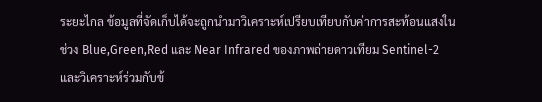ระยะไกล ข้อมูลที่จัดเก็บได้จะถูกนำมาวิเคราะห์เปรียบเทียบกับค่าการสะท้อนแสงในช่วง Blue,Green,Red และ Near Infrared ของภาพถ่ายดาวเทียม Sentinel-2 และวิเคราะห์ร่วมกับข้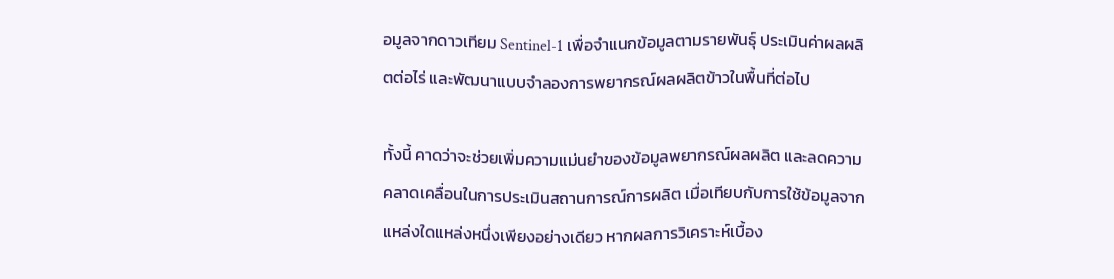อมูลจากดาวเทียม Sentinel-1 เพื่อจำแนกข้อมูลตามรายพันธุ์ ประเมินค่าผลผลิตต่อไร่ และพัฒนาแบบจำลองการพยากรณ์ผลผลิตข้าวในพื้นที่ต่อไป

ทั้งนี้ คาดว่าจะช่วยเพิ่มความแม่นยำของข้อมูลพยากรณ์ผลผลิต และลดความคลาดเคลื่อนในการประเมินสถานการณ์การผลิต เมื่อเทียบกับการใช้ข้อมูลจากแหล่งใดแหล่งหนึ่งเพียงอย่างเดียว หากผลการวิเคราะห์เบื้อง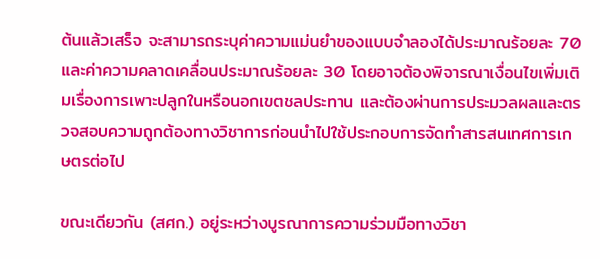ต้นแล้วเสร็จ จะสามารถระบุค่าความแม่นยำของแบบจำลองได้ประมาณร้อยละ 70 และค่าความคลาดเคลื่อนประมาณร้อยละ 30 โดยอาจต้องพิจารณาเงื่อนไขเพิ่มเติมเรื่องการเพาะปลูกในหรือนอกเขตชลประทาน และต้องผ่านการประมวลผลและตรวจสอบความถูกต้องทางวิชาการก่อนนำไปใช้ประกอบการจัดทำสารสนเทศการเกษตรต่อไป

ขณะเดียวกัน (สศก.) อยู่ระหว่างบูรณาการความร่วมมือทางวิชา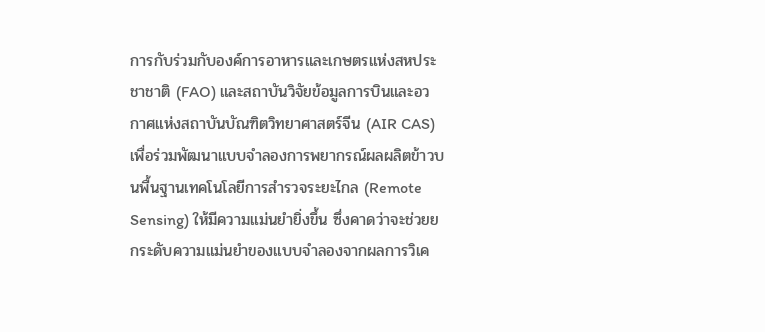การกับร่วมกับองค์การอาหารและเกษตรแห่งสหประชาชาติ (FAO) และสถาบันวิจัยข้อมูลการบินและอวกาศแห่งสถาบันบัณฑิตวิทยาศาสตร์จีน (AIR CAS) เพื่อร่วมพัฒนาแบบจำลองการพยากรณ์ผลผลิตข้าวบนพื้นฐานเทคโนโลยีการสำรวจระยะไกล (Remote Sensing) ให้มีความแม่นยำยิ่งขึ้น ซึ่งคาดว่าจะช่วยยกระดับความแม่นยำของแบบจำลองจากผลการวิเค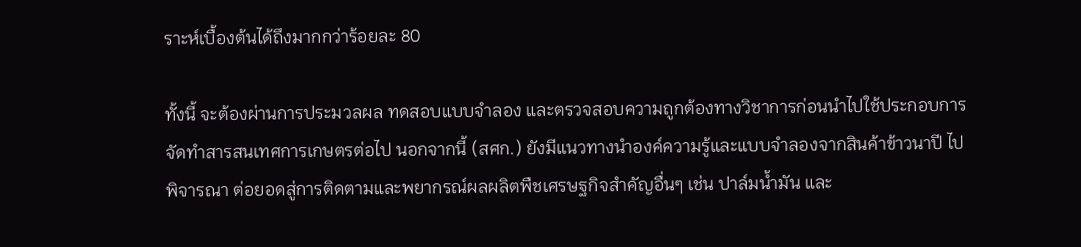ราะห์เบื้องต้นได้ถึงมากกว่าร้อยละ 80

ทั้งนี้ จะต้องผ่านการประมวลผล ทดสอบแบบจำลอง และตรวจสอบความถูกต้องทางวิชาการก่อนนำไปใช้ประกอบการจัดทำสารสนเทศการเกษตรต่อไป นอกจากนี้ (สศก.) ยังมีแนวทางนำองค์ความรู้และแบบจำลองจากสินค้าข้าวนาปี ไปพิจารณา ต่อยอดสู่การติดตามและพยากรณ์ผลผลิตพืชเศรษฐกิจสำคัญอื่นๆ เช่น ปาล์มน้ำมัน และ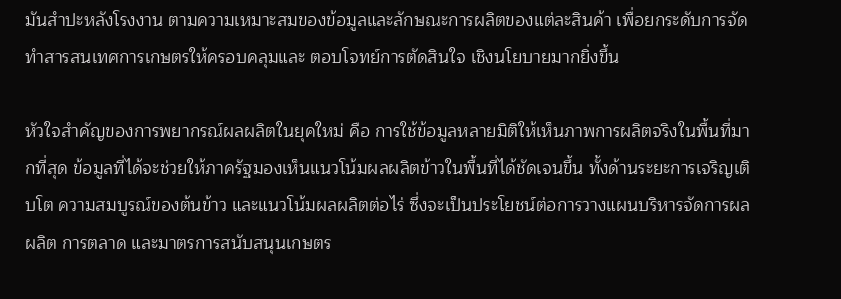มันสำปะหลังโรงงาน ตามความเหมาะสมของข้อมูลและลักษณะการผลิตของแต่ละสินค้า เพื่อยกระดับการจัดทำสารสนเทศการเกษตรให้ครอบคลุมและ ตอบโจทย์การตัดสินใจ เชิงนโยบายมากยิ่งขึ้น

หัวใจสำคัญของการพยากรณ์ผลผลิตในยุคใหม่ คือ การใช้ข้อมูลหลายมิติให้เห็นภาพการผลิตจริงในพื้นที่มากที่สุด ข้อมูลที่ได้จะช่วยให้ภาครัฐมองเห็นแนวโน้มผลผลิตข้าวในพื้นที่ได้ชัดเจนขึ้น ทั้งด้านระยะการเจริญเติบโต ความสมบูรณ์ของต้นข้าว และแนวโน้มผลผลิตต่อไร่ ซึ่งจะเป็นประโยชน์ต่อการวางแผนบริหารจัดการผลผลิต การตลาด และมาตรการสนับสนุนเกษตร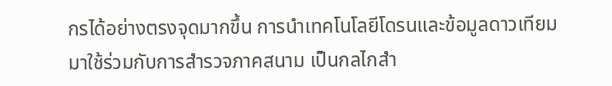กรได้อย่างตรงจุดมากขึ้น การนำเทคโนโลยีโดรนและข้อมูลดาวเทียมมาใช้ร่วมกับการสำรวจภาคสนาม เป็นกลไกสำ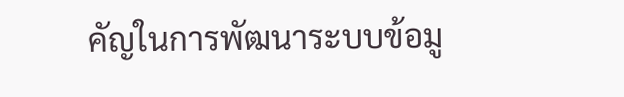คัญในการพัฒนาระบบข้อมู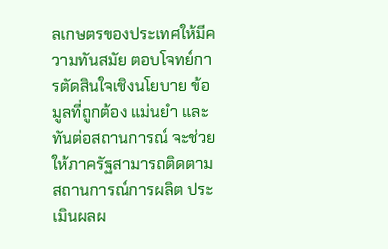ลเกษตรของประเทศให้มีความทันสมัย ตอบโจทย์การตัดสินใจเชิงนโยบาย ข้อมูลที่ถูกต้อง แม่นยำ และทันต่อสถานการณ์ จะช่วยให้ภาครัฐสามารถติดตามสถานการณ์การผลิต ประเมินผลผ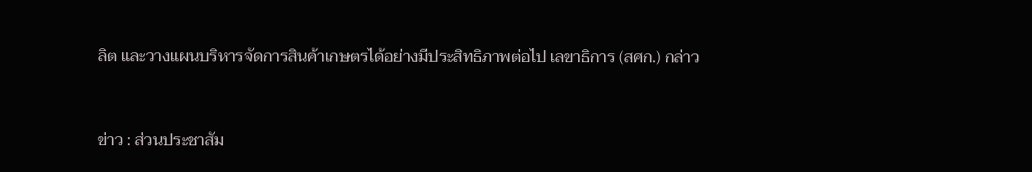ลิต และวางแผนบริหารจัดการสินค้าเกษตรได้อย่างมีประสิทธิภาพต่อไป เลขาธิการ (สศก.) กล่าว


ข่าว : ส่วนประชาสัม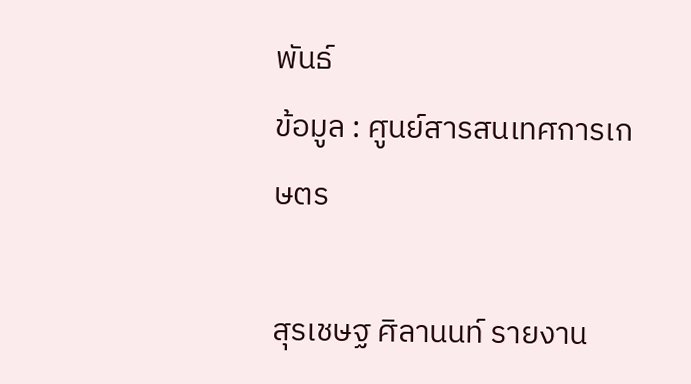พันธ์
ข้อมูล : ศูนย์สารสนเทศการเกษตร

สุรเชษฐ ศิลานนท์ รายงาน